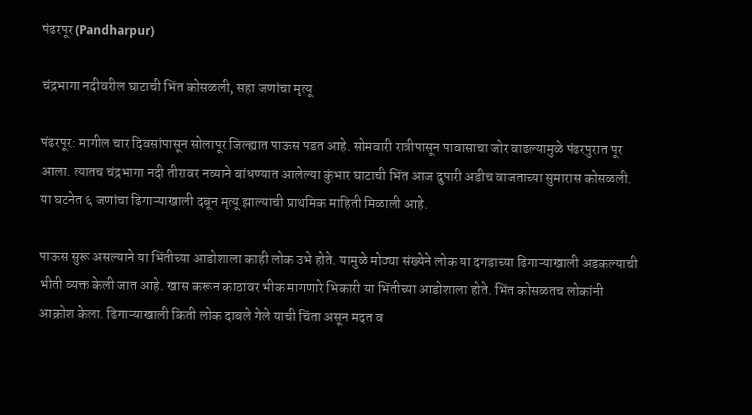पंढरपूर (Pandharpur)

चंद्रभागा नदीवरील घाटाची भिंत कोसळली, सहा जणांचा मृत्यू

पंढरपूर: मागील चार दिवसांपासून सोलापूर जिल्ह्यात पाऊस पडत आहे. सोमवारी रात्रीपासून पावासाचा जोर वाढल्यामुळे पंढरपुरात पूर आला. त्यातच चंद्रभागा नदी तीरावर नव्याने बांधण्यात आलेल्या कुंभार घाटाची भिंत आज दुपारी अडीच वाजताच्या सुमारास कोसळली. या घटनेत ६ जणांचा ढिगाऱ्याखाली दबून मृत्यू झाल्याची प्राथमिक माहिती मिळाली आहे.

पाऊस सुरू असल्याने या भिंतीच्या आडोशाला काही लोक उभे होते. यामुळे मोठ्या संख्येने लोक या दगडाच्या ढिगाऱ्याखाली अडकल्याची भीती व्यक्त केली जात आहे. खास करून काठावर भीक मागणारे भिकारी या भिंतीच्या आडोशाला होते. भिंत कोसळतच लोकांनी आक्रोश केला. ढिगाऱ्याखाली किती लोक दाबले गेले याची चिंता असून मदत व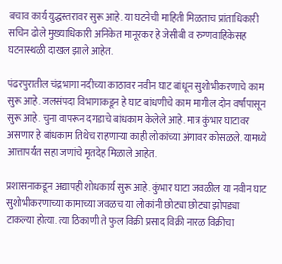बचाव कार्य युद्धस्तरावर सुरू आहे. या घटनेची माहिती मिळताच प्रांताधिकारी सचिन ढोले मुख्याधिकारी अनिकेत मानूरकर हे जेसीबी व रुग्णवाहिकेसह घटनास्थळी दाखल झाले आहेत.

पंढरपुरातील चंद्रभागा नदीच्या काठावर नवीन घाट बांधून सुशोभीकरणाचे काम सुरू आहे. जलसंपदा विभागाकडून हे घाट बांधणीचे काम मागील दोन वर्षांपासून सुरू आहे. चुना वापरून दगडाचे बांधकाम केलेले आहे. मात्र कुंभार घाटावर असणार हे बांधकाम तिथेच राहणाऱ्या काही लोकांच्या अंगावर कोसळले. यामध्ये आत्तापर्यंत सहा जणांचे मृतदेह मिळाले आहेत.

प्रशासनाकडून अद्यापही शोधकार्य सुरू आहे. कुंभार घाटा जवळील या नवीन घाट सुशोभीकरणाच्या कामाच्या जवळच या लोकांनी छोट्या छोट्या झोपड्या टाकल्या होत्या. त्या ठिकाणी ते फुल विक्री प्रसाद विक्री नारळ विक्रीचा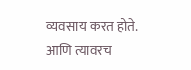व्यवसाय करत होते. आणि त्यावरच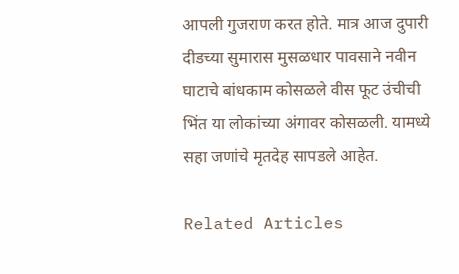आपली गुजराण करत होते. मात्र आज दुपारी दीडच्या सुमारास मुसळधार पावसाने नवीन घाटाचे बांधकाम कोसळले वीस फूट उंचीची भिंत या लोकांच्या अंगावर कोसळली. यामध्ये सहा जणांचे मृतदेह सापडले आहेत.

Related Articles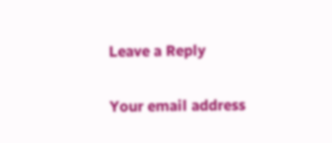Leave a Reply

Your email address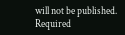will not be published. Required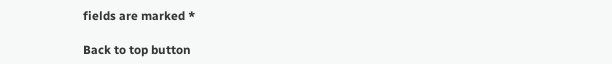fields are marked *

Back to top button